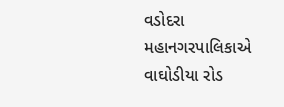વડોદરા મહાનગરપાલિકાએ વાઘોડીયા રોડ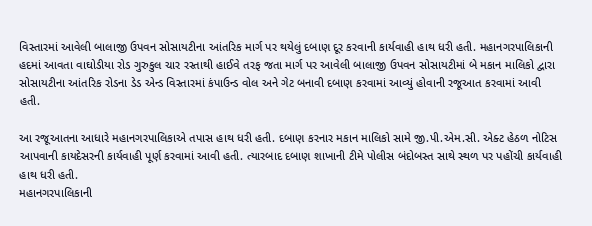વિસ્તારમાં આવેલી બાલાજી ઉપવન સોસાયટીના આંતરિક માર્ગ પર થયેલું દબાણ દૂર કરવાની કાર્યવાહી હાથ ધરી હતી. મહાનગરપાલિકાની હદમાં આવતા વાઘોડીયા રોડ ગુરુકુલ ચાર રસ્તાથી હાઈવે તરફ જતા માર્ગ પર આવેલી બાલાજી ઉપવન સોસાયટીમાં બે મકાન માલિકો દ્વારા સોસાયટીના આંતરિક રોડના ડેડ એન્ડ વિસ્તારમાં કંપાઉન્ડ વોલ અને ગેટ બનાવી દબાણ કરવામાં આવ્યું હોવાની રજૂઆત કરવામાં આવી હતી.

આ રજૂઆતના આધારે મહાનગરપાલિકાએ તપાસ હાથ ધરી હતી. દબાણ કરનાર મકાન માલિકો સામે જી.પી.એમ.સી. એક્ટ હેઠળ નોટિસ આપવાની કાયદેસરની કાર્યવાહી પૂર્ણ કરવામાં આવી હતી. ત્યારબાદ દબાણ શાખાની ટીમે પોલીસ બંદોબસ્ત સાથે સ્થળ પર પહોંચી કાર્યવાહી હાથ ધરી હતી.
મહાનગરપાલિકાની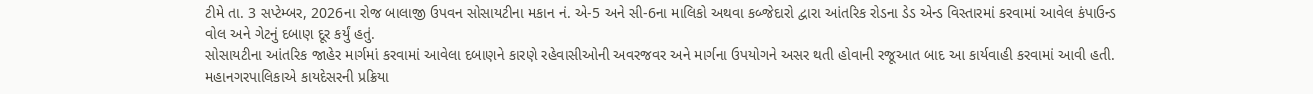ટીમે તા. 3 સપ્ટેમ્બર, 2026ના રોજ બાલાજી ઉપવન સોસાયટીના મકાન નં. એ-5 અને સી-6ના માલિકો અથવા કબ્જેદારો દ્વારા આંતરિક રોડના ડેડ એન્ડ વિસ્તારમાં કરવામાં આવેલ કંપાઉન્ડ વોલ અને ગેટનું દબાણ દૂર કર્યું હતું.
સોસાયટીના આંતરિક જાહેર માર્ગમાં કરવામાં આવેલા દબાણને કારણે રહેવાસીઓની અવરજવર અને માર્ગના ઉપયોગને અસર થતી હોવાની રજૂઆત બાદ આ કાર્યવાહી કરવામાં આવી હતી. મહાનગરપાલિકાએ કાયદેસરની પ્રક્રિયા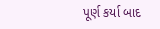પૂર્ણ કર્યા બાદ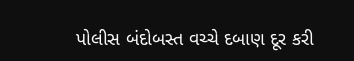પોલીસ બંદોબસ્ત વચ્ચે દબાણ દૂર કરી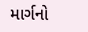માર્ગનો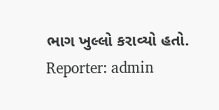ભાગ ખુલ્લો કરાવ્યો હતો.
Reporter: admin